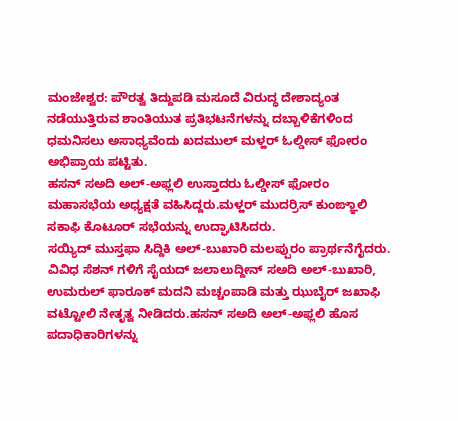ಮಂಜೇಶ್ವರ: ಪೌರತ್ವ ತಿದ್ದುಪಡಿ ಮಸೂದೆ ವಿರುದ್ಧ ದೇಶಾದ್ಯಂತ ನಡೆಯುತ್ತಿರುವ ಶಾಂತಿಯುತ ಪ್ರತಿಭಟನೆಗಳನ್ನು ದಬ್ಬಾಳಿಕೆಗಳಿಂದ ಧಮನಿಸಲು ಅಸಾಧ್ಯವೆಂದು ಖದಮುಲ್ ಮಳ್ಹರ್ ಓಲ್ಡೀಸ್ ಫೋರಂ ಅಭಿಪ್ರಾಯ ಪಟ್ಟಿತು.
ಹಸನ್ ಸಅದಿ ಅಲ್-ಅಫ್ಲಲಿ ಉಸ್ತಾದರು ಓಲ್ಡೀಸ್ ಫೋರಂ ಮಹಾಸಭೆಯ ಅಧ್ಯಕ್ಷತೆ ವಹಿಸಿದ್ದರು.ಮಳ್ಹರ್ ಮುದರ್ರಿಸ್ ಕುಂಙ್ಞಾಲಿ ಸಕಾಫಿ ಕೊಟೂರ್ ಸಭೆಯನ್ನು ಉದ್ಘಾಟಿಸಿದರು.
ಸಯ್ಯಿದ್ ಮುಸ್ತಫಾ ಸಿದ್ದಿಕಿ ಅಲ್-ಬುಖಾರಿ ಮಲಪ್ಪುರಂ ಪ್ರಾರ್ಥನೆಗೈದರು.
ವಿವಿಧ ಸೆಶನ್ ಗಳಿಗೆ ಸೈಯದ್ ಜಲಾಲುದ್ದೀನ್ ಸಅದಿ ಅಲ್-ಬುಖಾರಿ, ಉಮರುಲ್ ಫಾರೂಕ್ ಮದನಿ ಮಚ್ಚಂಪಾಡಿ ಮತ್ತು ಝುಬೈರ್ ಜಖಾಫಿ ವಟ್ಟೋಲಿ ನೇತೃತ್ವ ನೀಡಿದರು.ಹಸನ್ ಸಅದಿ ಅಲ್-ಅಫ್ಲಲಿ ಹೊಸ ಪದಾಧಿಕಾರಿಗಳನ್ನು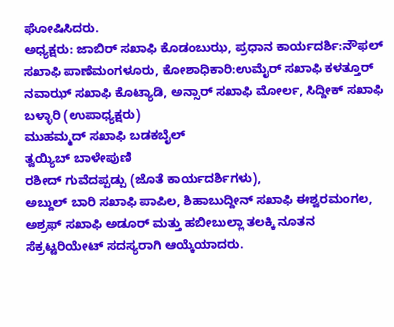ಘೋಷಿಸಿದರು.
ಅಧ್ಯಕ್ಷರು: ಜಾಬಿರ್ ಸಖಾಫಿ ಕೊಡಂಬುಝ, ಪ್ರಧಾನ ಕಾರ್ಯದರ್ಶಿ:ನೌಫಲ್ ಸಖಾಫಿ ಪಾಣೆಮಂಗಳೂರು, ಕೋಶಾಧಿಕಾರಿ:ಉಮೈರ್ ಸಖಾಫಿ ಕಳತ್ತೂರ್
ನವಾಝ್ ಸಖಾಫಿ ಕೊಟ್ಯಾಡಿ, ಅನ್ಸಾರ್ ಸಖಾಫಿ ಮೋರ್ಲ, ಸಿದ್ದೀಕ್ ಸಖಾಫಿ ಬಳ್ಳಾರಿ (ಉಪಾಧ್ಯಕ್ಷರು)
ಮುಹಮ್ಮದ್ ಸಖಾಫಿ ಬಡಕಬೈಲ್
ತ್ವಯ್ಯಿಬ್ ಬಾಳೇಪುಣಿ
ರಶೀದ್ ಗುವೆದಪ್ಪಡ್ಪು (ಜೊತೆ ಕಾರ್ಯದರ್ಶಿಗಳು),
ಅಬ್ದುಲ್ ಬಾರಿ ಸಖಾಫಿ ಪಾಪಿಲ, ಶಿಹಾಬುದ್ದೀನ್ ಸಖಾಫಿ ಈಶ್ವರಮಂಗಲ, ಅಶ್ರಫ್ ಸಖಾಫಿ ಅಡೂರ್ ಮತ್ತು ಹಬೀಬುಲ್ಲಾ ತಲಕ್ಕಿ ನೂತನ ಸೆಕ್ರಟ್ಟರಿಯೇಟ್ ಸದಸ್ಯರಾಗಿ ಆಯ್ಕೆಯಾದರು.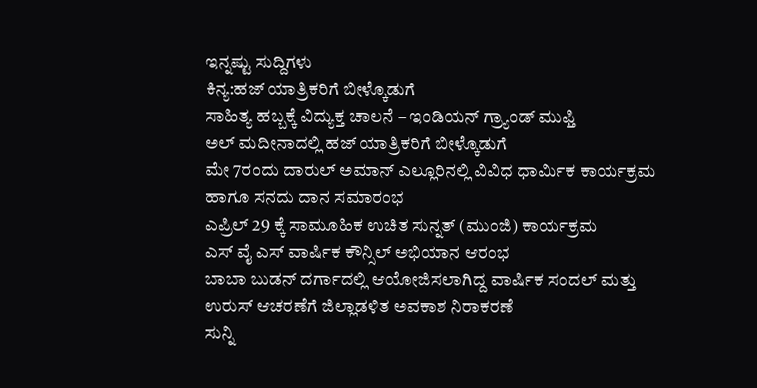ಇನ್ನಷ್ಟು ಸುದ್ದಿಗಳು
ಕಿನ್ಯ:ಹಜ್ ಯಾತ್ರಿಕರಿಗೆ ಬೀಳ್ಕೊಡುಗೆ
ಸಾಹಿತ್ಯ ಹಬ್ಬಕ್ಕೆ ವಿದ್ಯುಕ್ತ ಚಾಲನೆ – ಇಂಡಿಯನ್ ಗ್ರ್ಯಾಂಡ್ ಮುಫ್ತಿ
ಅಲ್ ಮದೀನಾದಲ್ಲಿ ಹಜ್ ಯಾತ್ರಿಕರಿಗೆ ಬೀಳ್ಕೊಡುಗೆ
ಮೇ 7ರಂದು ದಾರುಲ್ ಅಮಾನ್ ಎಲ್ಲೂರಿನಲ್ಲಿ ವಿವಿಧ ಧಾರ್ಮಿಕ ಕಾರ್ಯಕ್ರಮ ಹಾಗೂ ಸನದು ದಾನ ಸಮಾರಂಭ
ಎಪ್ರಿಲ್ 29 ಕ್ಕೆ ಸಾಮೂಹಿಕ ಉಚಿತ ಸುನ್ನತ್ (ಮುಂಜಿ) ಕಾರ್ಯಕ್ರಮ
ಎಸ್ ವೈ ಎಸ್ ವಾರ್ಷಿಕ ಕೌನ್ಸಿಲ್ ಅಭಿಯಾನ ಆರಂಭ
ಬಾಬಾ ಬುಡನ್ ದರ್ಗಾದಲ್ಲಿ ಆಯೋಜಿಸಲಾಗಿದ್ದ ವಾರ್ಷಿಕ ಸಂದಲ್ ಮತ್ತು ಉರುಸ್ ಆಚರಣೆಗೆ ಜಿಲ್ಲಾಡಳಿತ ಅವಕಾಶ ನಿರಾಕರಣೆ
ಸುನ್ನಿ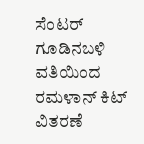ಸೆಂಟರ್ ಗೂಡಿನಬಳಿ ವತಿಯಿಂದ ರಮಳಾನ್ ಕಿಟ್ ವಿತರಣೆ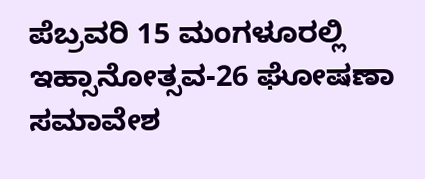ಪೆಬ್ರವರಿ 15 ಮಂಗಳೂರಲ್ಲಿ ಇಹ್ಸಾನೋತ್ಸವ-26 ಘೋಷಣಾ ಸಮಾವೇಶ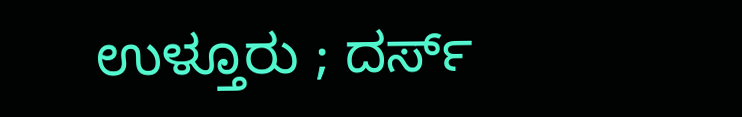ಉಳ್ತೂರು ; ದರ್ಸ್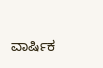ವಾರ್ಷಿಕ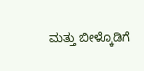ಮತ್ತು ಬೀಳ್ಕೊಡಿಗೆ